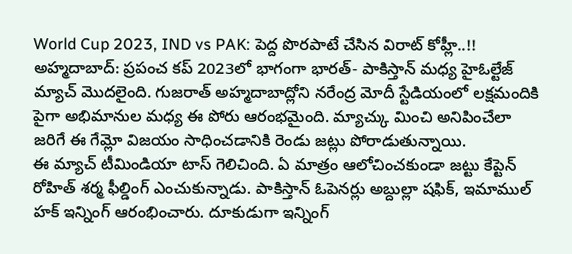World Cup 2023, IND vs PAK: పెద్ద పొరపాటే చేసిన విరాట్ కోహ్లీ..!!
అహ్మదాబాద్: ప్రపంచ కప్ 2023లో భాగంగా భారత్- పాకిస్తాన్ మధ్య హైఓల్టేజ్ మ్యాచ్ మొదలైంది. గుజరాత్ అహ్మదాబాద్లోని నరేంద్ర మోదీ స్టేడియంలో లక్షమందికి పైగా అభిమానుల మధ్య ఈ పోరు ఆరంభమైంది. మ్యాచ్కు మించి అనిపించేలా జరిగే ఈ గేమ్లో విజయం సాధించడానికి రెండు జట్లు పోరాడుతున్నాయి.
ఈ మ్యాచ్ టీమిండియా టాస్ గెలిచింది. ఏ మాత్రం ఆలోచించకుండా జట్టు కేప్టెన్ రోహిత్ శర్మ ఫీల్డింగ్ ఎంచుకున్నాడు. పాకిస్తాన్ ఓపెనర్లు అబ్దుల్లా షఫిక్, ఇమాముల్ హక్ ఇన్నింగ్ ఆరంభించారు. దూకుడుగా ఇన్నింగ్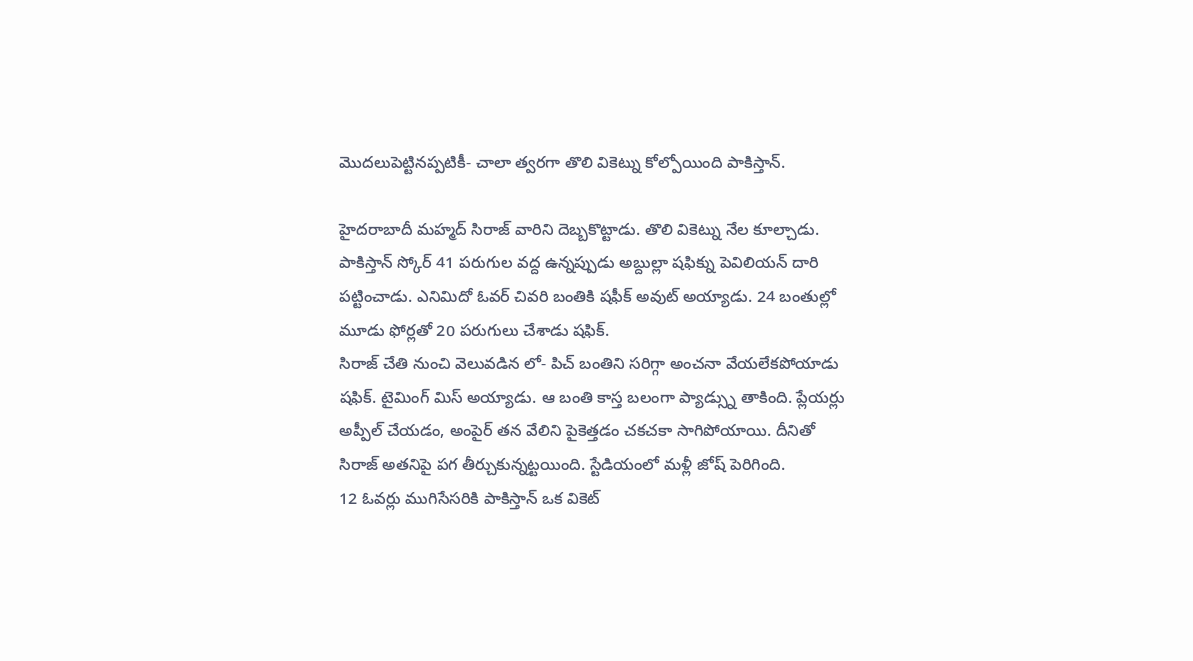మొదలుపెట్టినప్పటికీ- చాలా త్వరగా తొలి వికెట్ను కోల్పోయింది పాకిస్తాన్.

హైదరాబాదీ మహ్మద్ సిరాజ్ వారిని దెబ్బకొట్టాడు. తొలి వికెట్ను నేల కూల్చాడు. పాకిస్తాన్ స్కోర్ 41 పరుగుల వద్ద ఉన్నప్పుడు అబ్దుల్లా షఫిక్ను పెవిలియన్ దారి పట్టించాడు. ఎనిమిదో ఓవర్ చివరి బంతికి షఫీక్ అవుట్ అయ్యాడు. 24 బంతుల్లో మూడు ఫోర్లతో 20 పరుగులు చేశాడు షఫిక్.
సిరాజ్ చేతి నుంచి వెలువడిన లో- పిచ్ బంతిని సరిగ్గా అంచనా వేయలేకపోయాడు షఫిక్. టైమింగ్ మిస్ అయ్యాడు. ఆ బంతి కాస్త బలంగా ప్యాడ్స్ను తాకింది. ప్లేయర్లు అప్పీల్ చేయడం, అంపైర్ తన వేలిని పైకెత్తడం చకచకా సాగిపోయాయి. దీనితో సిరాజ్ అతనిపై పగ తీర్చుకున్నట్టయింది. స్టేడియంలో మళ్లీ జోష్ పెరిగింది.
12 ఓవర్లు ముగిసేసరికి పాకిస్తాన్ ఒక వికెట్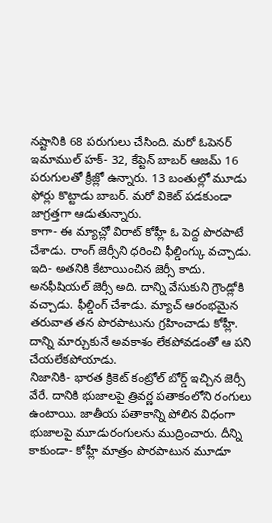నష్టానికి 68 పరుగులు చేసింది. మరో ఓపెనర్ ఇమాముల్ హక్- 32, కేప్టెన్ బాబర్ ఆజమ్ 16 పరుగులతో క్రీజ్లో ఉన్నారు. 13 బంతుల్లో మూడు ఫోర్లు కొట్టాడు బాబర్. మరో వికెట్ పడకుండా జాగ్రత్తగా ఆడుతున్నారు.
కాగా- ఈ మ్యాచ్లో విరాట్ కోహ్లీ ఓ పెద్ద పొరపాటే చేశాడు. రాంగ్ జెర్సీని ధరించి ఫీల్డింగ్కు వచ్చాడు. ఇది- అతనికి కేటాయించిన జెర్సీ కాదు. అనఫీషియల్ జెర్సీ అది. దాన్ని వేసుకుని గ్రౌండ్లోకి వచ్చాడు. ఫీల్డింగ్ చేశాడు. మ్యాచ్ ఆరంభమైన తరువాత తన పొరపాటును గ్రహించాడు కోహ్లీ. దాన్ని మార్చుకునే అవకాశం లేకపోవడంతో ఆ పని చేయలేకపోయాడు.
నిజానికి- భారత క్రికెట్ కంట్రోల్ బోర్డ్ ఇచ్చిన జెర్సీ వేరే. దానికి భుజాలపై త్రివర్ణ పతాకంలోని రంగులు ఉంటాయి. జాతీయ పతాకాన్ని పోలిన విధంగా భుజాలపై మూడురంగులను ముద్రించారు. దీన్ని కాకుండా- కోహ్లీ మాత్రం పొరపాటున మూడూ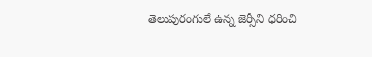తెలుపురంగులే ఉన్న జెర్సీని ధరించి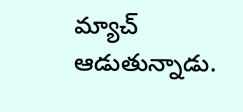మ్యాచ్ ఆడుతున్నాడు.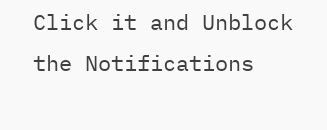Click it and Unblock the Notifications